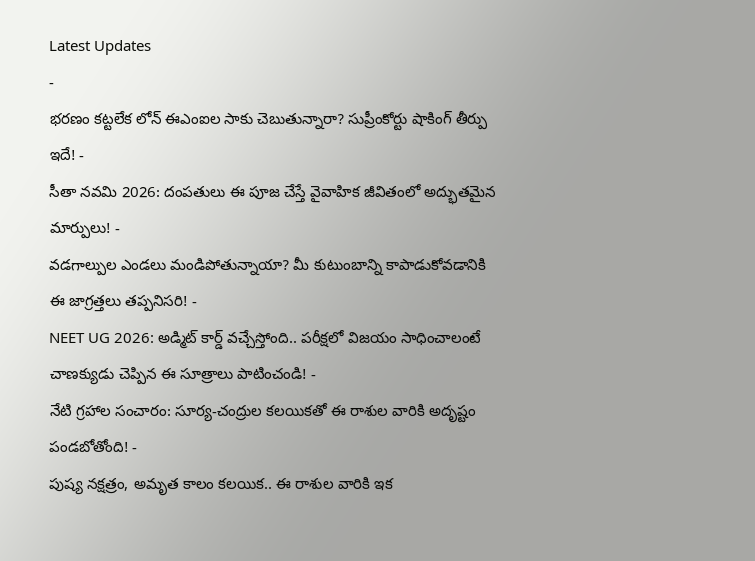Latest Updates
-
భరణం కట్టలేక లోన్ ఈఎంఐల సాకు చెబుతున్నారా? సుప్రీంకోర్టు షాకింగ్ తీర్పు ఇదే! -
సీతా నవమి 2026: దంపతులు ఈ పూజ చేస్తే వైవాహిక జీవితంలో అద్భుతమైన మార్పులు! -
వడగాల్పుల ఎండలు మండిపోతున్నాయా? మీ కుటుంబాన్ని కాపాడుకోవడానికి ఈ జాగ్రత్తలు తప్పనిసరి! -
NEET UG 2026: అడ్మిట్ కార్డ్ వచ్చేస్తోంది.. పరీక్షలో విజయం సాధించాలంటే చాణక్యుడు చెప్పిన ఈ సూత్రాలు పాటించండి! -
నేటి గ్రహాల సంచారం: సూర్య-చంద్రుల కలయికతో ఈ రాశుల వారికి అదృష్టం పండబోతోంది! -
పుష్య నక్షత్రం, అమృత కాలం కలయిక.. ఈ రాశుల వారికి ఇక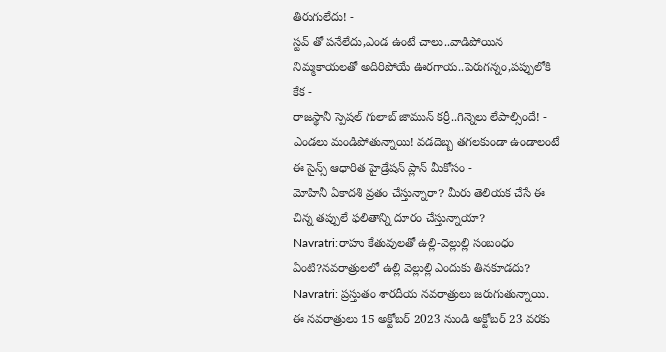తిరుగులేదు! -
స్టవ్ తో పనేలేదు,ఎండ ఉంటే చాలు..వాడిపోయిన నిమ్మకాయలతో అదిరిపోయే ఊరగాయ..పెరుగన్నం,పప్పులోకి కేక -
రాజస్థానీ స్పెషల్ గులాబ్ జామున్ కర్రీ..గిన్నెలు లేపాల్సిందే! -
ఎండలు మండిపోతున్నాయి! వడదెబ్బ తగలకుండా ఉండాలంటే ఈ సైన్స్ ఆధారిత హైడ్రేషన్ ప్లాన్ మీకోసం -
మోహినీ ఏకాదశి వ్రతం చేస్తున్నారా? మీరు తెలియక చేసే ఈ చిన్న తప్పులే ఫలితాన్ని దూరం చేస్తున్నాయా?
Navratri:రాహు కేతువులతో ఉల్లి-వెల్లుల్లి సంబంధం ఏంటి?నవరాత్రులలో ఉల్లి వెల్లుల్లి ఎందుకు తినకూడదు?
Navratri: ప్రస్తుతం శారదీయ నవరాత్రులు జరుగుతున్నాయి. ఈ నవరాత్రులు 15 అక్టోబర్ 2023 నుండి అక్టోబర్ 23 వరకు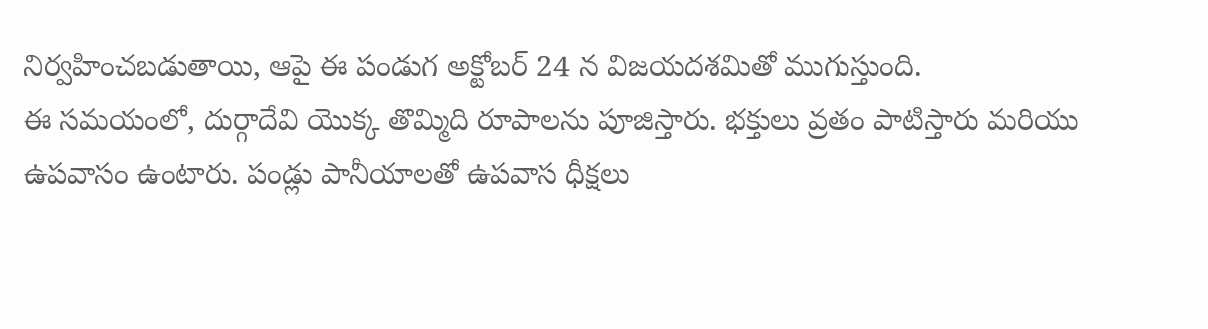నిర్వహించబడుతాయి, ఆపై ఈ పండుగ అక్టోబర్ 24 న విజయదశమితో ముగుస్తుంది.
ఈ సమయంలో, దుర్గాదేవి యొక్క తొమ్మిది రూపాలను పూజిస్తారు. భక్తులు వ్రతం పాటిస్తారు మరియు ఉపవాసం ఉంటారు. పండ్లు పానీయాలతో ఉపవాస ధీక్షలు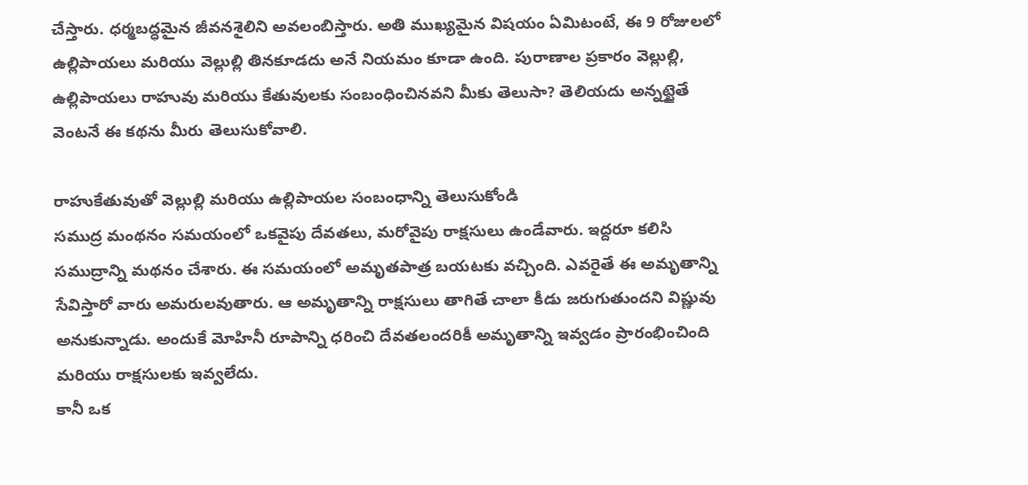చేస్తారు. ధర్మబద్ధమైన జీవనశైలిని అవలంబిస్తారు. అతి ముఖ్యమైన విషయం ఏమిటంటే, ఈ 9 రోజులలో ఉల్లిపాయలు మరియు వెల్లుల్లి తినకూడదు అనే నియమం కూడా ఉంది. పురాణాల ప్రకారం వెల్లుల్లి, ఉల్లిపాయలు రాహువు మరియు కేతువులకు సంబంధించినవని మీకు తెలుసా? తెలియదు అన్నట్టైతే వెంటనే ఈ కథను మీరు తెలుసుకోవాలి.

రాహుకేతువుతో వెల్లుల్లి మరియు ఉల్లిపాయల సంబంధాన్ని తెలుసుకోండి
సముద్ర మంథనం సమయంలో ఒకవైపు దేవతలు, మరోవైపు రాక్షసులు ఉండేవారు. ఇద్దరూ కలిసి సముద్రాన్ని మథనం చేశారు. ఈ సమయంలో అమృతపాత్ర బయటకు వచ్చింది. ఎవరైతే ఈ అమృతాన్ని సేవిస్తారో వారు అమరులవుతారు. ఆ అమృతాన్ని రాక్షసులు తాగితే చాలా కీడు జరుగుతుందని విష్ణువు అనుకున్నాడు. అందుకే మోహినీ రూపాన్ని ధరించి దేవతలందరికీ అమృతాన్ని ఇవ్వడం ప్రారంభించింది మరియు రాక్షసులకు ఇవ్వలేదు.
కానీ ఒక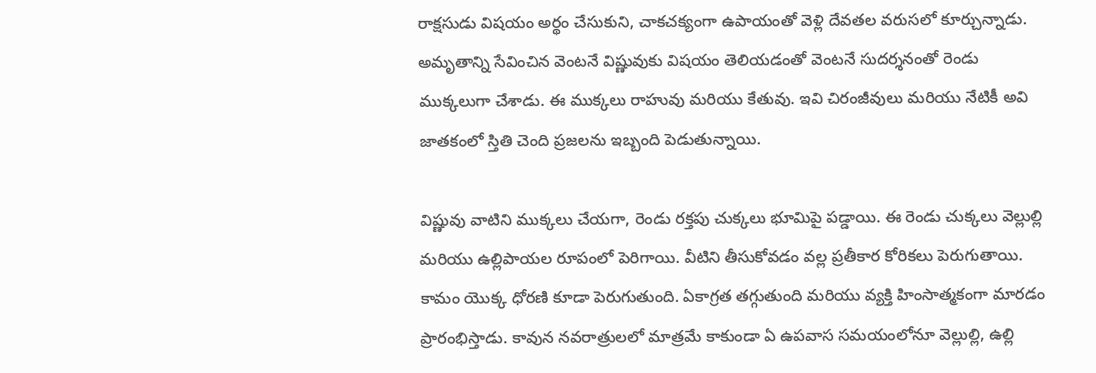రాక్షసుడు విషయం అర్థం చేసుకుని, చాకచక్యంగా ఉపాయంతో వెళ్లి దేవతల వరుసలో కూర్చున్నాడు. అమృతాన్ని సేవించిన వెంటనే విష్ణువుకు విషయం తెలియడంతో వెంటనే సుదర్శనంతో రెండు ముక్కలుగా చేశాడు. ఈ ముక్కలు రాహువు మరియు కేతువు. ఇవి చిరంజీవులు మరియు నేటికీ అవి జాతకంలో స్తితి చెంది ప్రజలను ఇబ్బంది పెడుతున్నాయి.

విష్ణువు వాటిని ముక్కలు చేయగా, రెండు రక్తపు చుక్కలు భూమిపై పడ్డాయి. ఈ రెండు చుక్కలు వెల్లుల్లి మరియు ఉల్లిపాయల రూపంలో పెరిగాయి. వీటిని తీసుకోవడం వల్ల ప్రతీకార కోరికలు పెరుగుతాయి. కామం యొక్క ధోరణి కూడా పెరుగుతుంది. ఏకాగ్రత తగ్గుతుంది మరియు వ్యక్తి హింసాత్మకంగా మారడం ప్రారంభిస్తాడు. కావున నవరాత్రులలో మాత్రమే కాకుండా ఏ ఉపవాస సమయంలోనూ వెల్లుల్లి, ఉల్లి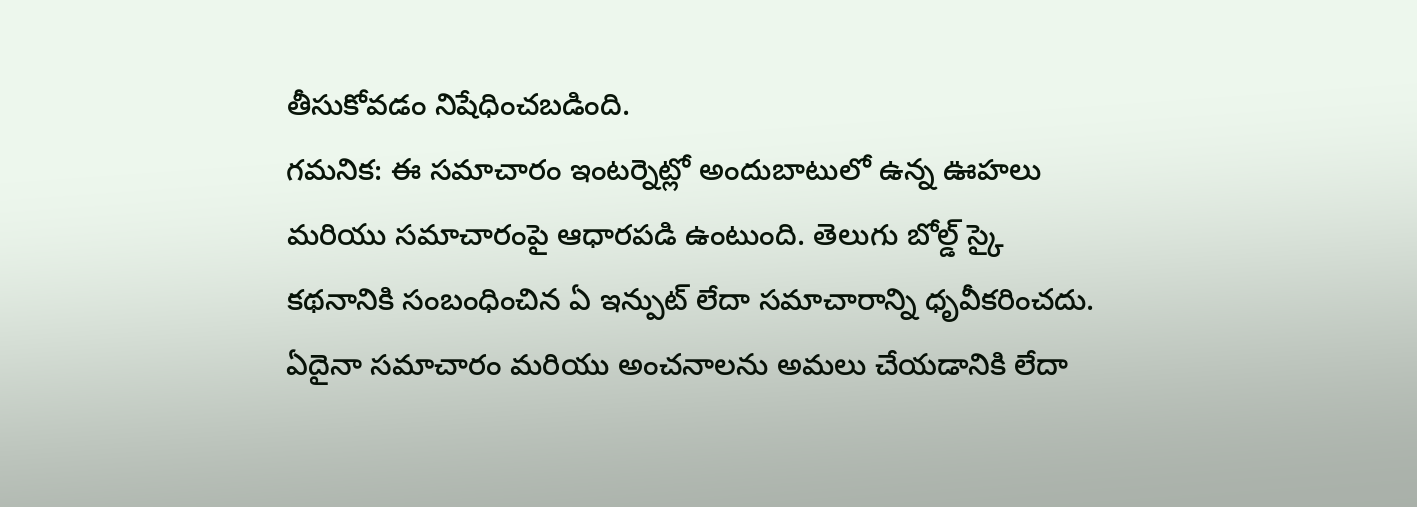తీసుకోవడం నిషేధించబడింది.
గమనిక: ఈ సమాచారం ఇంటర్నెట్లో అందుబాటులో ఉన్న ఊహలు మరియు సమాచారంపై ఆధారపడి ఉంటుంది. తెలుగు బోల్డ్ స్కై కథనానికి సంబంధించిన ఏ ఇన్పుట్ లేదా సమాచారాన్ని ధృవీకరించదు. ఏదైనా సమాచారం మరియు అంచనాలను అమలు చేయడానికి లేదా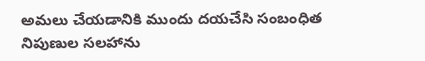అమలు చేయడానికి ముందు దయచేసి సంబంధిత నిపుణుల సలహాను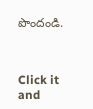పొందండి.



Click it and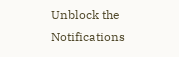Unblock the Notifications